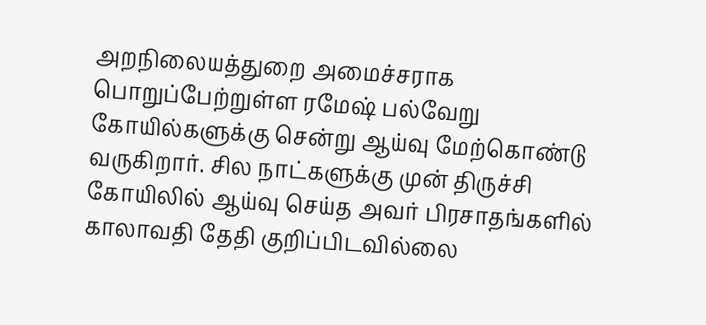அறநிலையத்துறை அமைச்சராக பொறுப்பேற்றுள்ள ரமேஷ் பல்வேறு கோயில்களுக்கு சென்று ஆய்வு மேற்கொண்டு வருகிறார். சில நாட்களுக்கு முன் திருச்சி கோயிலில் ஆய்வு செய்த அவர் பிரசாதங்களில் காலாவதி தேதி குறிப்பிடவில்லை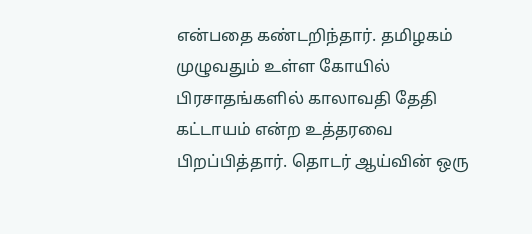என்பதை கண்டறிந்தார். தமிழகம் முழுவதும் உள்ள கோயில் பிரசாதங்களில் காலாவதி தேதி கட்டாயம் என்ற உத்தரவை பிறப்பித்தார். தொடர் ஆய்வின் ஒரு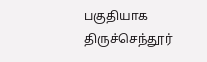பகுதியாக திருச்செந்தூர்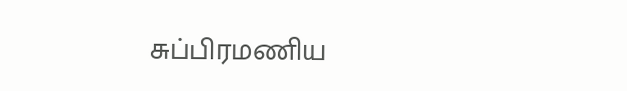சுப்பிரமணிய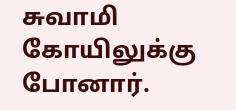சுவாமி கோயிலுக்கு போனார்.